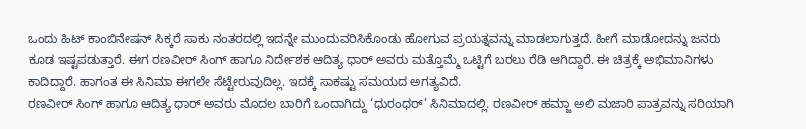ಒಂದು ಹಿಟ್ ಕಾಂಬಿನೇಷನ್ ಸಿಕ್ಕರೆ ಸಾಕು ನಂತರದಲ್ಲಿ ಇದನ್ನೇ ಮುಂದುವರಿಸಿಕೊಂಡು ಹೋಗುವ ಪ್ರಯತ್ನವನ್ನು ಮಾಡಲಾಗುತ್ತದೆ. ಹೀಗೆ ಮಾಡೋದನ್ನು ಜನರು ಕೂಡ ಇಷ್ಟಪಡುತ್ತಾರೆ. ಈಗ ರಣವೀರ್ ಸಿಂಗ್ ಹಾಗೂ ನಿರ್ದೇಶಕ ಆದಿತ್ಯ ಧಾರ್ ಅವರು ಮತ್ತೊಮ್ಮೆ ಒಟ್ಟಿಗೆ ಬರಲು ರೆಡಿ ಆಗಿದ್ದಾರೆ. ಈ ಚಿತ್ರಕ್ಕೆ ಅಭಿಮಾನಿಗಳು ಕಾದಿದ್ದಾರೆ. ಹಾಗಂತ ಈ ಸಿನಿಮಾ ಈಗಲೇ ಸೆಟ್ಟೇರುವುದಿಲ್ಲ. ಇದಕ್ಕೆ ಸಾಕಷ್ಟು ಸಮಯದ ಅಗತ್ಯವಿದೆ.
ರಣವೀರ್ ಸಿಂಗ್ ಹಾಗೂ ಆದಿತ್ಯ ಧಾರ್ ಅವರು ಮೊದಲ ಬಾರಿಗೆ ಒಂದಾಗಿದ್ದು ‘ಧುರಂಧರ್’ ಸಿನಿಮಾದಲ್ಲಿ. ರಣವೀರ್ ಹಮ್ಜಾ ಅಲಿ ಮಜಾರಿ ಪಾತ್ರವನ್ನು ಸರಿಯಾಗಿ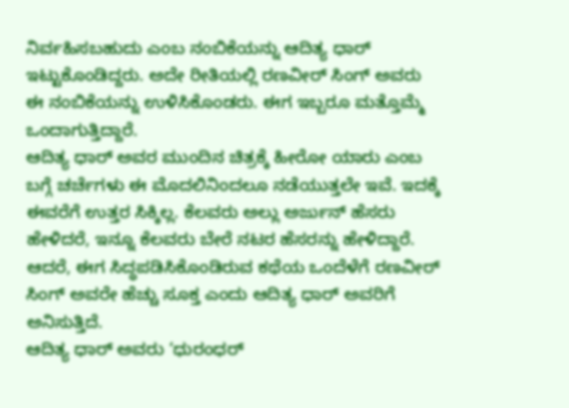ನಿರ್ವಹಿಸಬಹುದು ಎಂಬ ನಂಬಿಕೆಯನ್ನು ಆದಿತ್ಯ ಧಾರ್ ಇಟ್ಟುಕೊಂಡಿದ್ದರು. ಅದೇ ರೀತಿಯಲ್ಲಿ ರಣವೀರ್ ಸಿಂಗ್ ಅವರು ಈ ನಂಬಿಕೆಯನ್ನು ಉಳಿಸಿಕೊಂಡರು. ಈಗ ಇಬ್ಬರೂ ಮತ್ತೊಮ್ಮೆ ಒಂದಾಗುತ್ತಿದ್ದಾರೆ.
ಆದಿತ್ಯ ಧಾರ್ ಅವರ ಮುಂದಿನ ಚಿತ್ರಕ್ಕೆ ಹೀರೋ ಯಾರು ಎಂಬ ಬಗ್ಗೆ ಚರ್ಚೆಗಳು ಈ ಮೊದಲಿನಿಂದಲೂ ನಡೆಯುತ್ತಲೇ ಇವೆ. ಇದಕ್ಕೆ ಈವರೆಗೆ ಉತ್ತರ ಸಿಕ್ಕಿಲ್ಲ. ಕೆಲವರು ಅಲ್ಲು ಅರ್ಜುನ್ ಹೆಸರು ಹೇಳಿದರೆ, ಇನ್ನೂ ಕೆಲವರು ಬೇರೆ ನಟರ ಹೆಸರನ್ನು ಹೇಳಿದ್ದಾರೆ. ಆದರೆ, ಈಗ ಸಿದ್ಧಪಡಿಸಿಕೊಂಡಿರುವ ಕಥೆಯ ಒಂದೆಳೆಗೆ ರಣವೀರ್ ಸಿಂಗ್ ಅವರೇ ಹೆಚ್ಚು ಸೂಕ್ತ ಎಂದು ಆದಿತ್ಯ ಧಾರ್ ಅವರಿಗೆ ಅನಿಸುತ್ತಿದೆ.
ಆದಿತ್ಯ ಧಾರ್ ಅವರು ‘ಧುರಂಧರ್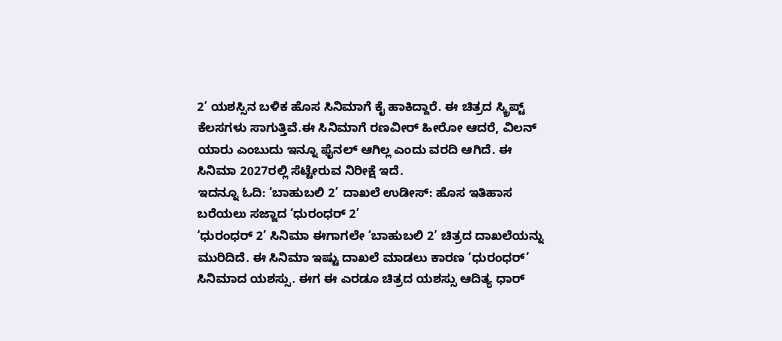2’ ಯಶಸ್ಸಿನ ಬಳಿಕ ಹೊಸ ಸಿನಿಮಾಗೆ ಕೈ ಹಾಕಿದ್ದಾರೆ. ಈ ಚಿತ್ರದ ಸ್ಕ್ರಿಪ್ಟ್ ಕೆಲಸಗಳು ಸಾಗುತ್ತಿವೆ.ಈ ಸಿನಿಮಾಗೆ ರಣವೀರ್ ಹೀರೋ ಆದರೆ, ವಿಲನ್ ಯಾರು ಎಂಬುದು ಇನ್ನೂ ಫೈನಲ್ ಆಗಿಲ್ಲ ಎಂದು ವರದಿ ಆಗಿದೆ. ಈ ಸಿನಿಮಾ 2027ರಲ್ಲಿ ಸೆಟ್ಟೇರುವ ನಿರೀಕ್ಷೆ ಇದೆ.
ಇದನ್ನೂ ಓದಿ: ‘ಬಾಹುಬಲಿ 2’ ದಾಖಲೆ ಉಡೀಸ್: ಹೊಸ ಇತಿಹಾಸ ಬರೆಯಲು ಸಜ್ಜಾದ ‘ಧುರಂಧರ್ 2’
‘ಧುರಂಧರ್ 2’ ಸಿನಿಮಾ ಈಗಾಗಲೇ ‘ಬಾಹುಬಲಿ 2’ ಚಿತ್ರದ ದಾಖಲೆಯನ್ನು ಮುರಿದಿದೆ. ಈ ಸಿನಿಮಾ ಇಷ್ಟು ದಾಖಲೆ ಮಾಡಲು ಕಾರಣ ‘ಧುರಂಧರ್’ ಸಿನಿಮಾದ ಯಶಸ್ಸು. ಈಗ ಈ ಎರಡೂ ಚಿತ್ರದ ಯಶಸ್ಸು ಆದಿತ್ಯ ಧಾರ್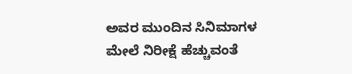ಅವರ ಮುಂದಿನ ಸಿನಿಮಾಗಳ ಮೇಲೆ ನಿರೀಕ್ಷೆ ಹೆಚ್ಚುವಂತೆ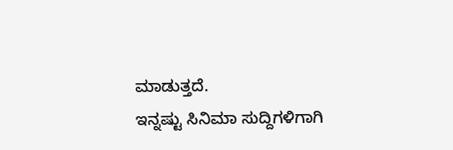ಮಾಡುತ್ತದೆ.
ಇನ್ನಷ್ಟು ಸಿನಿಮಾ ಸುದ್ದಿಗಳಿಗಾಗಿ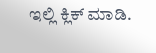ಇಲ್ಲಿ ಕ್ಲಿಕ್ ಮಾಡಿ.